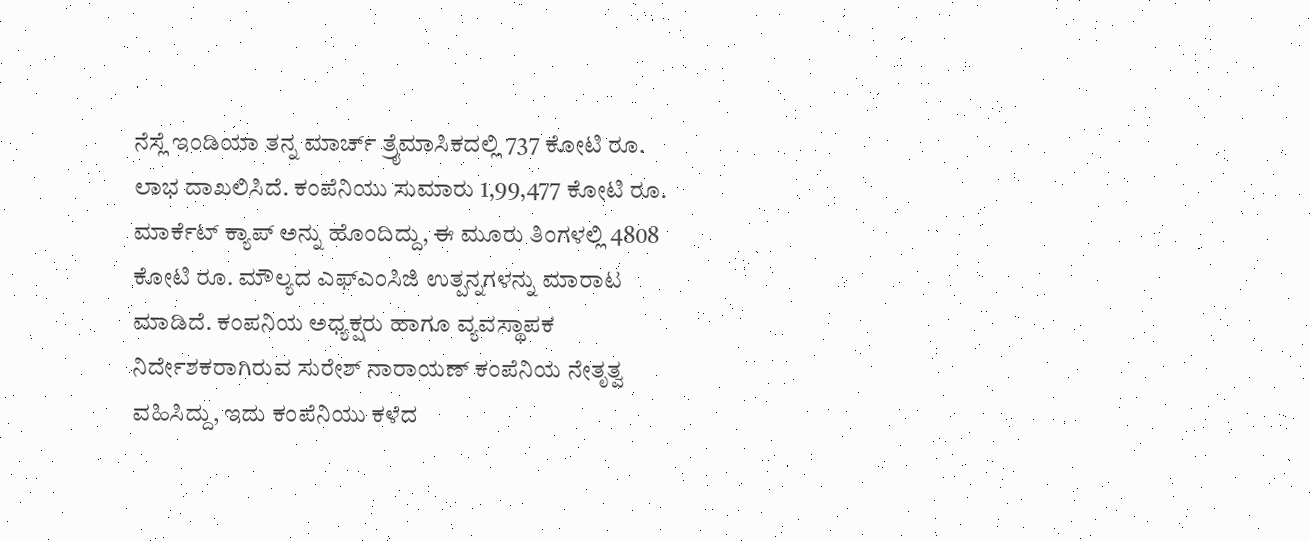ನೆಸ್ಲೆ ಇಂಡಿಯಾ ತನ್ನ ಮಾರ್ಚ್ ತ್ರೈಮಾಸಿಕದಲ್ಲಿ 737 ಕೋಟಿ ರೂ. ಲಾಭ ದಾಖಲಿಸಿದೆ. ಕಂಪೆನಿಯು ಸುಮಾರು 1,99,477 ಕೋಟಿ ರೂ. ಮಾರ್ಕೆಟ್ ಕ್ಯಾಪ್ ಅನ್ನು ಹೊಂದಿದ್ದು, ಈ ಮೂರು ತಿಂಗಳಲ್ಲಿ 4808 ಕೋಟಿ ರೂ. ಮೌಲ್ಯದ ಎಫ್ಎಂಸಿಜಿ ಉತ್ಪನ್ನಗಳನ್ನು ಮಾರಾಟ ಮಾಡಿದೆ. ಕಂಪನಿಯ ಅಧ್ಯಕ್ಷರು ಹಾಗೂ ವ್ಯವಸ್ಥಾಪಕ ನಿರ್ದೇಶಕರಾಗಿರುವ ಸುರೇಶ್ ನಾರಾಯಣ್ ಕಂಪೆನಿಯ ನೇತೃತ್ವ ವಹಿಸಿದ್ದು, ಇದು ಕಂಪೆನಿಯು ಕಳೆದ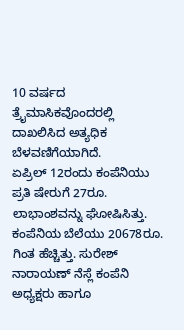10 ವರ್ಷದ ತ್ರೈಮಾಸಿಕವೊಂದರಲ್ಲಿ ದಾಖಲಿಸಿದ ಅತ್ಯಧಿಕ ಬೆಳವಣಿಗೆಯಾಗಿದೆ.
ಏಪ್ರಿಲ್ 12ರಂದು ಕಂಪೆನಿಯು ಪ್ರತಿ ಷೇರುಗೆ 27ರೂ. ಲಾಭಾಂಶವನ್ನು ಘೋಷಿಸಿತ್ತು. ಕಂಪೆನಿಯ ಬೆಲೆಯು 20678ರೂ. ಗಿಂತ ಹೆಚ್ಚಿತ್ತು. ಸುರೇಶ್ ನಾರಾಯಣ್ ನೆಸ್ಲೆ ಕಂಪೆನಿ ಅಧ್ಯಕ್ಷರು ಹಾಗೂ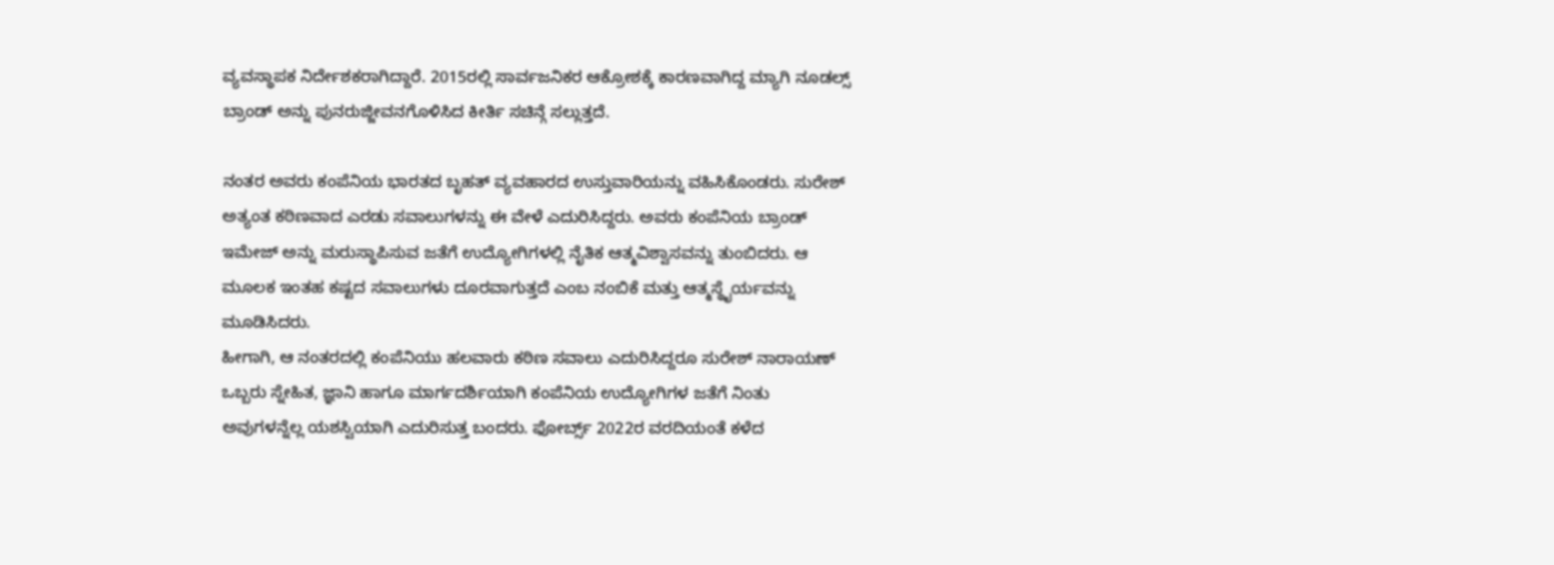ವ್ಯವಸ್ಥಾಪಕ ನಿರ್ದೇಶಕರಾಗಿದ್ದಾರೆ. 2015ರಲ್ಲಿ ಸಾರ್ವಜನಿಕರ ಆಕ್ರೋಶಕ್ಕೆ ಕಾರಣವಾಗಿದ್ದ ಮ್ಯಾಗಿ ನೂಡಲ್ಸ್ ಬ್ರಾಂಡ್ ಅನ್ನು ಪುನರುಜ್ಜೀವನಗೊಳಿಸಿದ ಕೀರ್ತಿ ಸಚಿನ್ಗೆ ಸಲ್ಲುತ್ತದೆ.

ನಂತರ ಅವರು ಕಂಪೆನಿಯ ಭಾರತದ ಬೃಹತ್ ವ್ಯವಹಾರದ ಉಸ್ತುವಾರಿಯನ್ನು ವಹಿಸಿಕೊಂಡರು. ಸುರೇಶ್ ಅತ್ಯಂತ ಕಠಿಣವಾದ ಎರಡು ಸವಾಲುಗಳನ್ನು ಈ ವೇಳೆ ಎದುರಿಸಿದ್ದರು. ಅವರು ಕಂಪೆನಿಯ ಬ್ರಾಂಡ್ ಇಮೇಜ್ ಅನ್ನು ಮರುಸ್ಥಾಪಿಸುವ ಜತೆಗೆ ಉದ್ಯೋಗಿಗಳಲ್ಲಿ ನೈತಿಕ ಆತ್ಮವಿಶ್ವಾಸವನ್ನು ತುಂಬಿದರು. ಆ ಮೂಲಕ ಇಂತಹ ಕಷ್ಟದ ಸವಾಲುಗಳು ದೂರವಾಗುತ್ತದೆ ಎಂಬ ನಂಬಿಕೆ ಮತ್ತು ಆತ್ಮಸ್ಥೈರ್ಯವನ್ನು ಮೂಡಿಸಿದರು.
ಹೀಗಾಗಿ, ಆ ನಂತರದಲ್ಲಿ ಕಂಪೆನಿಯು ಹಲವಾರು ಕಠಿಣ ಸವಾಲು ಎದುರಿಸಿದ್ದರೂ ಸುರೇಶ್ ನಾರಾಯಣ್ ಒಬ್ಬರು ಸ್ನೇಹಿತ, ಜ್ಞಾನಿ ಹಾಗೂ ಮಾರ್ಗದರ್ಶಿಯಾಗಿ ಕಂಪೆನಿಯ ಉದ್ಯೋಗಿಗಳ ಜತೆಗೆ ನಿಂತು ಅವುಗಳನ್ನೆಲ್ಲ ಯಶಸ್ವಿಯಾಗಿ ಎದುರಿಸುತ್ತ ಬಂದರು. ಫೋರ್ಬ್ಸ್ 2022ರ ವರದಿಯಂತೆ ಕಳೆದ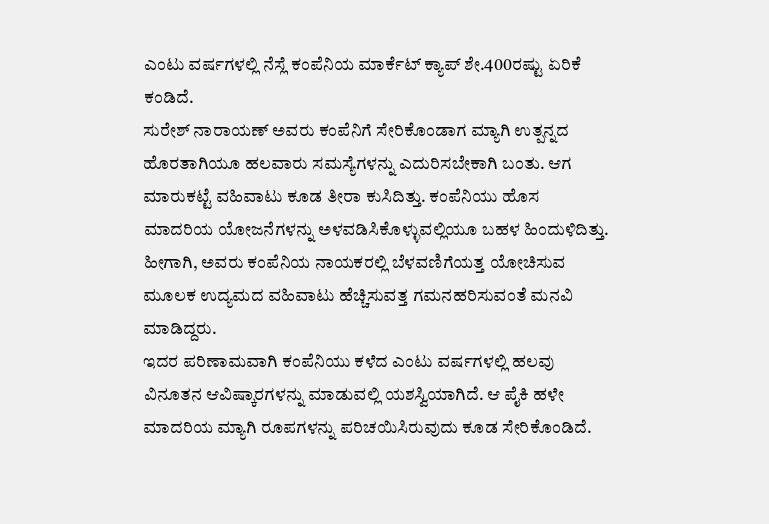ಎಂಟು ವರ್ಷಗಳಲ್ಲಿ ನೆಸ್ಲೆ ಕಂಪೆನಿಯ ಮಾರ್ಕೆಟ್ ಕ್ಯಾಪ್ ಶೇ.400ರಷ್ಟು ಏರಿಕೆ ಕಂಡಿದೆ.
ಸುರೇಶ್ ನಾರಾಯಣ್ ಅವರು ಕಂಪೆನಿಗೆ ಸೇರಿಕೊಂಡಾಗ ಮ್ಯಾಗಿ ಉತ್ಪನ್ನದ ಹೊರತಾಗಿಯೂ ಹಲವಾರು ಸಮಸ್ಯೆಗಳನ್ನು ಎದುರಿಸಬೇಕಾಗಿ ಬಂತು. ಆಗ ಮಾರುಕಟ್ಟೆ ವಹಿವಾಟು ಕೂಡ ತೀರಾ ಕುಸಿದಿತ್ತು. ಕಂಪೆನಿಯು ಹೊಸ ಮಾದರಿಯ ಯೋಜನೆಗಳನ್ನು ಅಳವಡಿಸಿಕೊಳ್ಳುವಲ್ಲಿಯೂ ಬಹಳ ಹಿಂದುಳಿದಿತ್ತು. ಹೀಗಾಗಿ, ಅವರು ಕಂಪೆನಿಯ ನಾಯಕರಲ್ಲಿ ಬೆಳವಣಿಗೆಯತ್ತ ಯೋಚಿಸುವ ಮೂಲಕ ಉದ್ಯಮದ ವಹಿವಾಟು ಹೆಚ್ಚಿಸುವತ್ತ ಗಮನಹರಿಸುವಂತೆ ಮನವಿ ಮಾಡಿದ್ದರು.
ಇದರ ಪರಿಣಾಮವಾಗಿ ಕಂಪೆನಿಯು ಕಳೆದ ಎಂಟು ವರ್ಷಗಳಲ್ಲಿ ಹಲವು ವಿನೂತನ ಆವಿಷ್ಕಾರಗಳನ್ನು ಮಾಡುವಲ್ಲಿ ಯಶಸ್ವಿಯಾಗಿದೆ. ಆ ಪೈಕಿ ಹಳೇ ಮಾದರಿಯ ಮ್ಯಾಗಿ ರೂಪಗಳನ್ನು ಪರಿಚಯಿಸಿರುವುದು ಕೂಡ ಸೇರಿಕೊಂಡಿದೆ.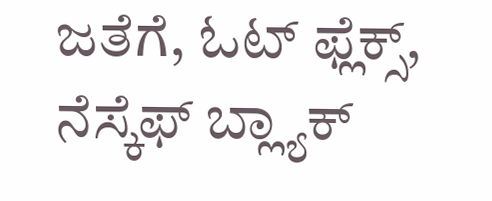ಜತೆಗೆ, ಓಟ್ ಫ್ಲೆಕ್ಸ್, ನೆಸ್ಕೆಫ್ ಬ್ಲ್ಯಾಕ್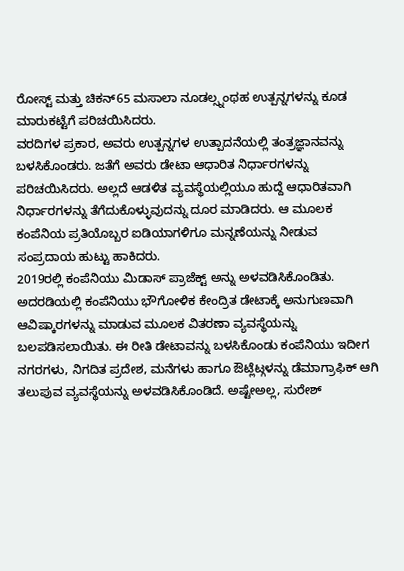ರೋಸ್ಟ್ ಮತ್ತು ಚಿಕನ್65 ಮಸಾಲಾ ನೂಡಲ್ಸ್ನಂಥಹ ಉತ್ಪನ್ನಗಳನ್ನು ಕೂಡ ಮಾರುಕಟ್ಟೆಗೆ ಪರಿಚಯಿಸಿದರು.
ವರದಿಗಳ ಪ್ರಕಾರ, ಅವರು ಉತ್ಪನ್ನಗಳ ಉತ್ಪಾದನೆಯಲ್ಲಿ ತಂತ್ರಜ್ಞಾನವನ್ನು ಬಳಸಿಕೊಂಡರು. ಜತೆಗೆ ಅವರು ಡೇಟಾ ಆಧಾರಿತ ನಿರ್ಧಾರಗಳನ್ನು ಪರಿಚಯಿಸಿದರು. ಅಲ್ಲದೆ ಆಡಳಿತ ವ್ಯವಸ್ಥೆಯಲ್ಲಿಯೂ ಹುದ್ದೆ ಆಧಾರಿತವಾಗಿ ನಿರ್ಧಾರಗಳನ್ನು ತೆಗೆದುಕೊಳ್ಳುವುದನ್ನು ದೂರ ಮಾಡಿದರು. ಆ ಮೂಲಕ ಕಂಪೆನಿಯ ಪ್ರತಿಯೊಬ್ಬರ ಐಡಿಯಾಗಳಿಗೂ ಮನ್ನಣೆಯನ್ನು ನೀಡುವ ಸಂಪ್ರದಾಯ ಹುಟ್ಟು ಹಾಕಿದರು.
2019ರಲ್ಲಿ ಕಂಪೆನಿಯು ಮಿಡಾಸ್ ಪ್ರಾಜೆಕ್ಟ್ ಅನ್ನು ಅಳವಡಿಸಿಕೊಂಡಿತು. ಅದರಡಿಯಲ್ಲಿ ಕಂಪೆನಿಯು ಭೌಗೋಳಿಕ ಕೇಂದ್ರಿತ ಡೇಟಾಕ್ಕೆ ಅನುಗುಣವಾಗಿ ಆವಿಷ್ಕಾರಗಳನ್ನು ಮಾಡುವ ಮೂಲಕ ವಿತರಣಾ ವ್ಯವಸ್ಥೆಯನ್ನು ಬಲಪಡಿಸಲಾಯಿತು. ಈ ರೀತಿ ಡೇಟಾವನ್ನು ಬಳಸಿಕೊಂಡು ಕಂಪೆನಿಯು ಇದೀಗ ನಗರಗಳು, ನಿಗದಿತ ಪ್ರದೇಶ, ಮನೆಗಳು ಹಾಗೂ ಔಟ್ಲೆಟ್ಗಳನ್ನು ಡೆಮಾಗ್ರಾಫಿಕ್ ಆಗಿ ತಲುಪುವ ವ್ಯವಸ್ಥೆಯನ್ನು ಅಳವಡಿಸಿಕೊಂಡಿದೆ. ಅಷ್ಟೇಅಲ್ಲ, ಸುರೇಶ್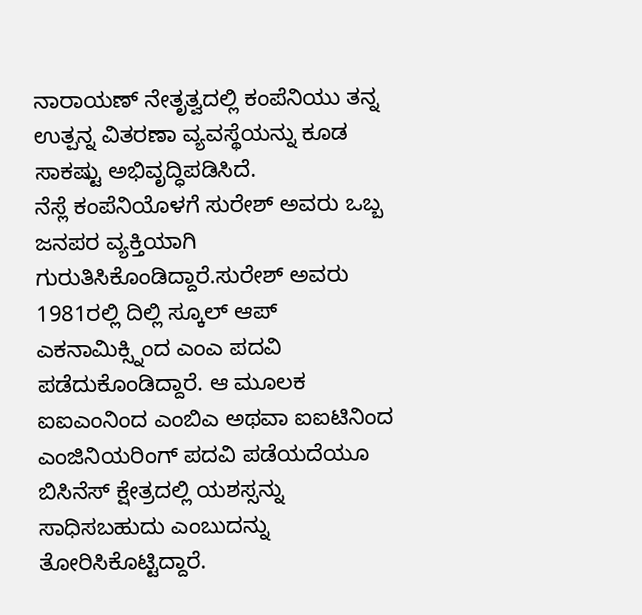ನಾರಾಯಣ್ ನೇತೃತ್ವದಲ್ಲಿ ಕಂಪೆನಿಯು ತನ್ನ ಉತ್ಪನ್ನ ವಿತರಣಾ ವ್ಯವಸ್ಥೆಯನ್ನು ಕೂಡ ಸಾಕಷ್ಟು ಅಭಿವೃದ್ಧಿಪಡಿಸಿದೆ.
ನೆಸ್ಲೆ ಕಂಪೆನಿಯೊಳಗೆ ಸುರೇಶ್ ಅವರು ಒಬ್ಬ ಜನಪರ ವ್ಯಕ್ತಿಯಾಗಿ ಗುರುತಿಸಿಕೊಂಡಿದ್ದಾರೆ.ಸುರೇಶ್ ಅವರು 1981ರಲ್ಲಿ ದಿಲ್ಲಿ ಸ್ಕೂಲ್ ಆಪ್ ಎಕನಾಮಿಕ್ಸ್ನಿಂದ ಎಂಎ ಪದವಿ ಪಡೆದುಕೊಂಡಿದ್ದಾರೆ. ಆ ಮೂಲಕ ಐಐಎಂನಿಂದ ಎಂಬಿಎ ಅಥವಾ ಐಐಟಿನಿಂದ ಎಂಜಿನಿಯರಿಂಗ್ ಪದವಿ ಪಡೆಯದೆಯೂ ಬಿಸಿನೆಸ್ ಕ್ಷೇತ್ರದಲ್ಲಿ ಯಶಸ್ಸನ್ನು ಸಾಧಿಸಬಹುದು ಎಂಬುದನ್ನು ತೋರಿಸಿಕೊಟ್ಟಿದ್ದಾರೆ.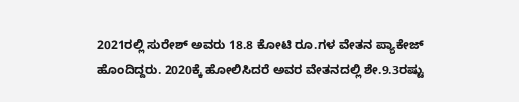2021ರಲ್ಲಿ ಸುರೇಶ್ ಅವರು 18.8 ಕೋಟಿ ರೂ.ಗಳ ವೇತನ ಪ್ಯಾಕೇಜ್ ಹೊಂದಿದ್ದರು. 2020ಕ್ಕೆ ಹೋಲಿಸಿದರೆ ಅವರ ವೇತನದಲ್ಲಿ ಶೇ.9.3ರಷ್ಟು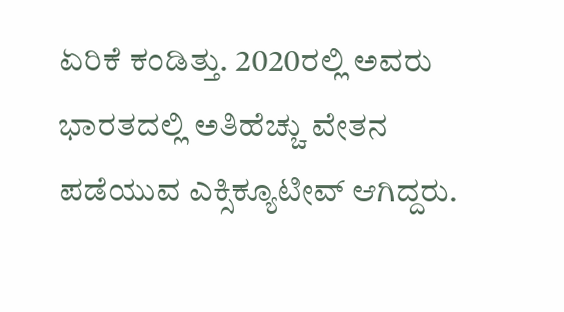ಏರಿಕೆ ಕಂಡಿತ್ತು. 2020ರಲ್ಲಿ ಅವರು ಭಾರತದಲ್ಲಿ ಅತಿಹೆಚ್ಚು ವೇತನ ಪಡೆಯುವ ಎಕ್ಸಿಕ್ಯೂಟೀವ್ ಆಗಿದ್ದರು.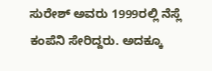ಸುರೇಶ್ ಅವರು 1999ರಲ್ಲಿ ನೆಸ್ಲೆ ಕಂಪೆನಿ ಸೇರಿದ್ದರು. ಅದಕ್ಕೂ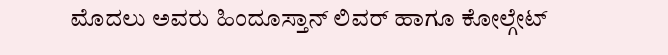ಮೊದಲು ಅವರು ಹಿಂದೂಸ್ತಾನ್ ಲಿವರ್ ಹಾಗೂ ಕೋಲ್ಗೇಟ್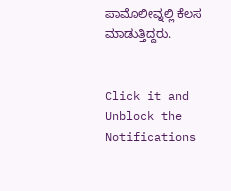ಪಾಮೊಲೀವ್ನಲ್ಲಿ ಕೆಲಸ ಮಾಡುತ್ತಿದ್ದರು.


Click it and Unblock the Notifications